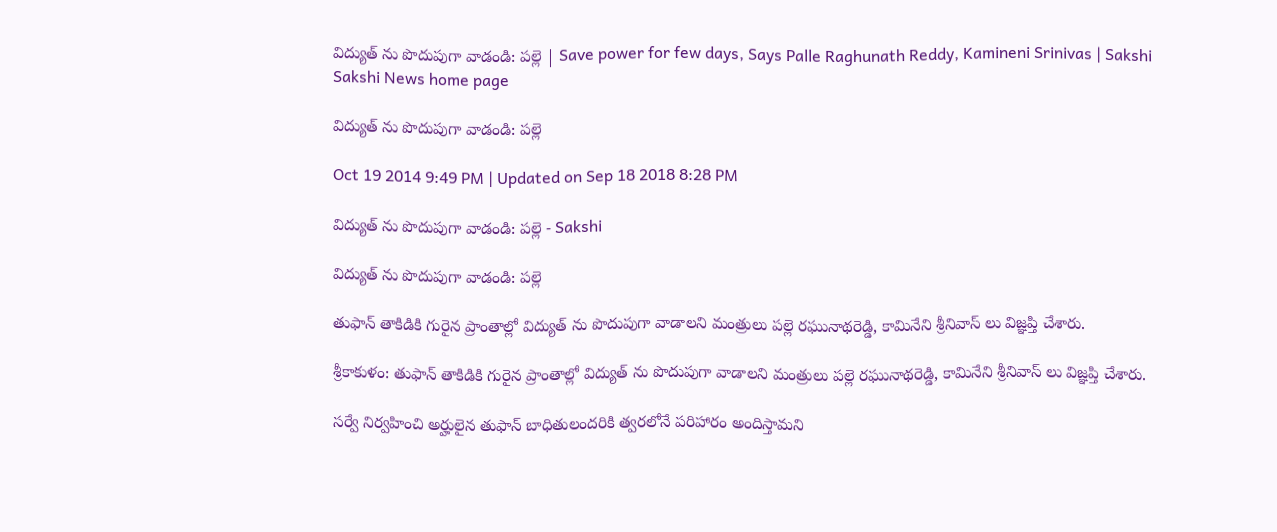విద్యుత్ ను పొదుపుగా వాడండి: పల్లె | Save power for few days, Says Palle Raghunath Reddy, Kamineni Srinivas | Sakshi
Sakshi News home page

విద్యుత్ ను పొదుపుగా వాడండి: పల్లె

Oct 19 2014 9:49 PM | Updated on Sep 18 2018 8:28 PM

విద్యుత్ ను పొదుపుగా వాడండి: పల్లె - Sakshi

విద్యుత్ ను పొదుపుగా వాడండి: పల్లె

తుఫాన్ తాకిడికి గురైన ప్రాంతాల్లో విద్యుత్ ను పొదుపుగా వాడాలని మంత్రులు పల్లె రఘునాథరెడ్డి, కామినేని శ్రీనివాస్ లు విజ్ఞప్తి చేశారు.

శ్రీకాకుళం: తుఫాన్ తాకిడికి గురైన ప్రాంతాల్లో విద్యుత్ ను పొదుపుగా వాడాలని మంత్రులు పల్లె రఘునాథరెడ్డి, కామినేని శ్రీనివాస్ లు విజ్ఞప్తి చేశారు.

సర్వే నిర్వహించి అర్హులైన తుఫాన్ బాధితులందరికి త్వరలోనే పరిహారం అందిస్తామని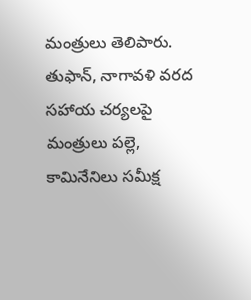మంత్రులు తెలిపారు. తుఫాన్, నాగావళి వరద సహాయ చర్యలపై మంత్రులు పల్లె, కామినేనిలు సమీక్ష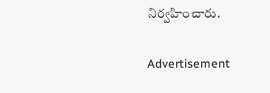నిర్వహించారు.

Advertisement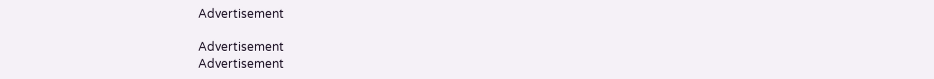Advertisement

Advertisement
Advertisement